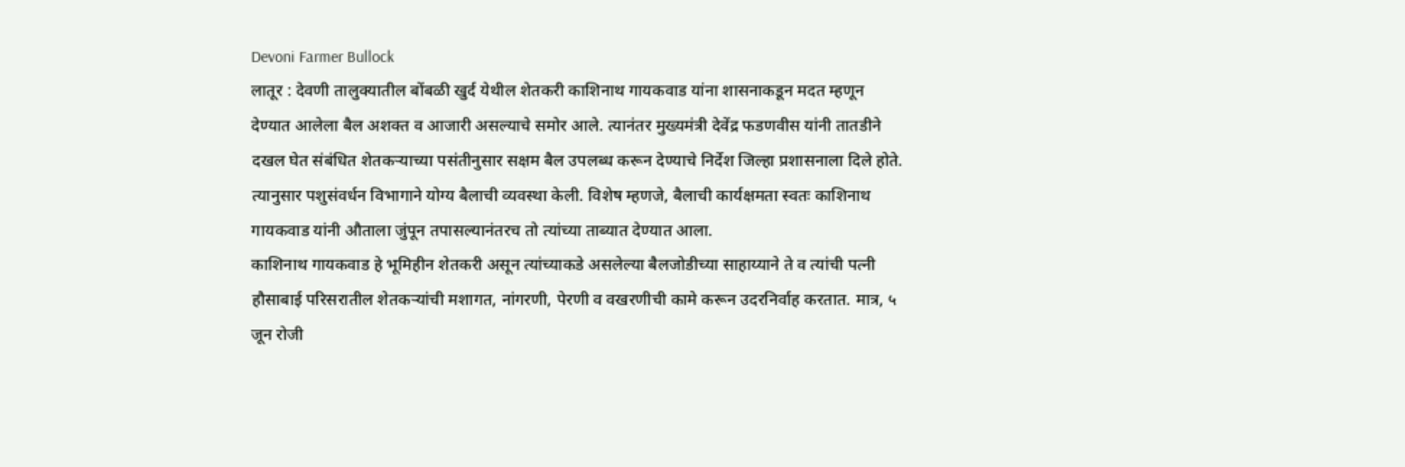Devoni Farmer Bullock
लातूर : देवणी तालुक्यातील बोंबळी खुर्द येथील शेतकरी काशिनाथ गायकवाड यांना शासनाकडून मदत म्हणून देण्यात आलेला बैल अशक्त व आजारी असल्याचे समोर आले. त्यानंतर मुख्यमंत्री देवेंद्र फडणवीस यांनी तातडीने दखल घेत संबंधित शेतकऱ्याच्या पसंतीनुसार सक्षम बैल उपलब्ध करून देण्याचे निर्देश जिल्हा प्रशासनाला दिले होते. त्यानुसार पशुसंवर्धन विभागाने योग्य बैलाची व्यवस्था केली. विशेष म्हणजे, बैलाची कार्यक्षमता स्वतः काशिनाथ गायकवाड यांनी औताला जुंपून तपासल्यानंतरच तो त्यांच्या ताब्यात देण्यात आला.
काशिनाथ गायकवाड हे भूमिहीन शेतकरी असून त्यांच्याकडे असलेल्या बैलजोडीच्या साहाय्याने ते व त्यांची पत्नी हौसाबाई परिसरातील शेतकऱ्यांची मशागत, नांगरणी, पेरणी व वखरणीची कामे करून उदरनिर्वाह करतात. मात्र, ५ जून रोजी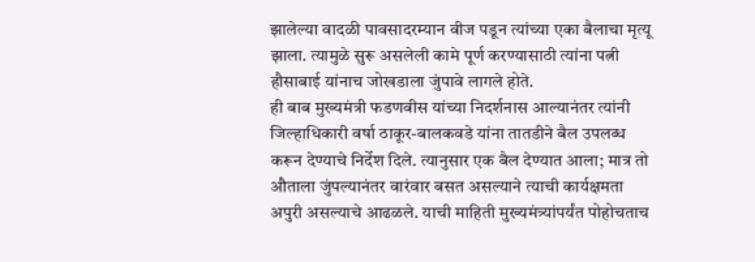झालेल्या वादळी पावसादरम्यान वीज पडून त्यांच्या एका बैलाचा मृत्यू झाला. त्यामुळे सुरू असलेली कामे पूर्ण करण्यासाठी त्यांना पत्नी हौसाबाई यांनाच जोखडाला जुंपावे लागले होते.
ही बाब मुख्यमंत्री फडणवीस यांच्या निदर्शनास आल्यानंतर त्यांनी जिल्हाधिकारी वर्षा ठाकूर-बालकवडे यांना तातडीने बैल उपलब्ध करून देण्याचे निर्देश दिले. त्यानुसार एक बैल देण्यात आला; मात्र तो औताला जुंपल्यानंतर वारंवार बसत असल्याने त्याची कार्यक्षमता अपुरी असल्याचे आढळले. याची माहिती मुख्यमंत्र्यांपर्यंत पोहोचताच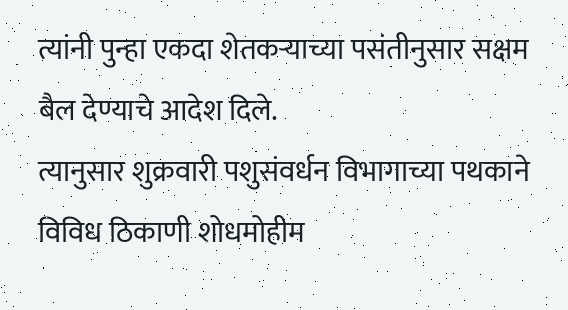त्यांनी पुन्हा एकदा शेतकऱ्याच्या पसंतीनुसार सक्षम बैल देण्याचे आदेश दिले.
त्यानुसार शुक्रवारी पशुसंवर्धन विभागाच्या पथकाने विविध ठिकाणी शोधमोहीम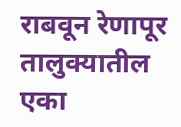राबवून रेणापूर तालुक्यातील एका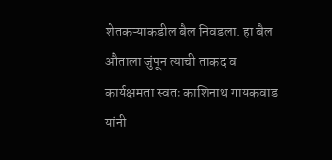शेतकऱ्याकडील बैल निवडला. हा बैल औताला जुंपून त्याची ताकद व कार्यक्षमता स्वतः काशिनाथ गायकवाड यांनी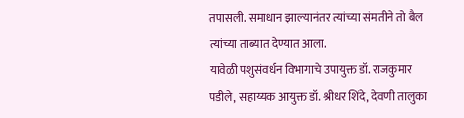तपासली. समाधान झाल्यानंतर त्यांच्या संमतीने तो बैल त्यांच्या ताब्यात देण्यात आला.
यावेळी पशुसंवर्धन विभागाचे उपायुक्त डॉ. राजकुमार पडीले, सहाय्यक आयुक्त डॉ. श्रीधर शिंदे, देवणी तालुका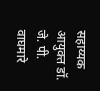सहाय्यक आयुक्त डॉ. जे. पी. वाघमारे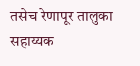तसेच रेणापूर तालुका सहाय्यक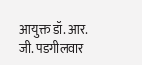आयुक्त डॉ. आर. जी. पडगीलवार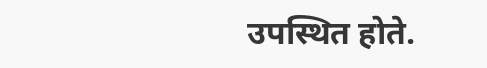उपस्थित होते.